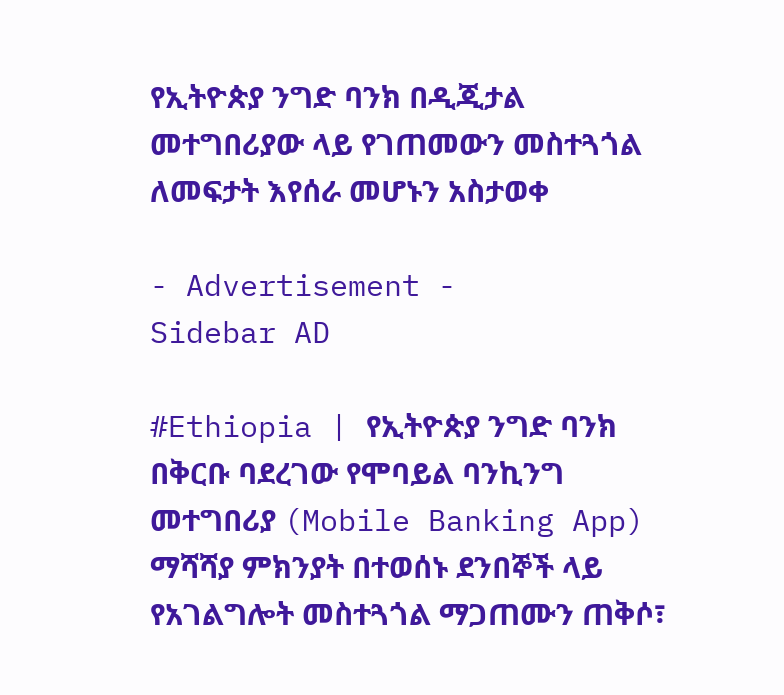የኢትዮጵያ ንግድ ባንክ በዲጂታል መተግበሪያው ላይ የገጠመውን መስተጓጎል ለመፍታት እየሰራ መሆኑን አስታወቀ

- Advertisement -
Sidebar AD

#Ethiopia | የኢትዮጵያ ንግድ ባንክ በቅርቡ ባደረገው የሞባይል ባንኪንግ መተግበሪያ (Mobile Banking App) ማሻሻያ ምክንያት በተወሰኑ ደንበኞች ላይ የአገልግሎት መስተጓጎል ማጋጠሙን ጠቅሶ፣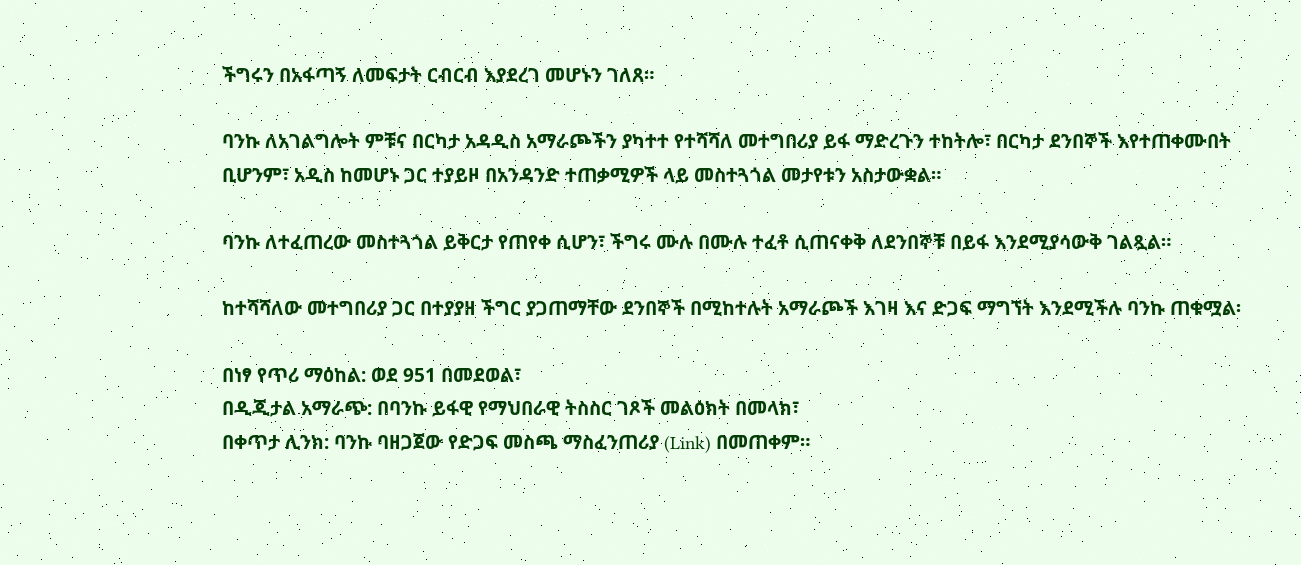ችግሩን በአፋጣኝ ለመፍታት ርብርብ እያደረገ መሆኑን ገለጸ።

ባንኩ ለአገልግሎት ምቹና በርካታ አዳዲስ አማራጮችን ያካተተ የተሻሻለ መተግበሪያ ይፋ ማድረጉን ተከትሎ፣ በርካታ ደንበኞች እየተጠቀሙበት ቢሆንም፣ አዲስ ከመሆኑ ጋር ተያይዞ በአንዳንድ ተጠቃሚዎች ላይ መስተጓጎል መታየቱን አስታውቋል።

ባንኩ ለተፈጠረው መስተጓጎል ይቅርታ የጠየቀ ሲሆን፣ ችግሩ ሙሉ በሙሉ ተፈቶ ሲጠናቀቅ ለደንበኞቹ በይፋ እንደሚያሳውቅ ገልጿል።

ከተሻሻለው መተግበሪያ ጋር በተያያዘ ችግር ያጋጠማቸው ደንበኞች በሚከተሉት አማራጮች እገዛ እና ድጋፍ ማግኘት እንደሚችሉ ባንኩ ጠቁሟል፡

በነፃ የጥሪ ማዕከል: ወደ 951 በመደወል፣
በዲጂታል አማራጭ: በባንኩ ይፋዊ የማህበራዊ ትስስር ገጾች መልዕክት በመላክ፣
በቀጥታ ሊንክ: ባንኩ ባዘጋጀው የድጋፍ መስጫ ማስፈንጠሪያ (Link) በመጠቀም።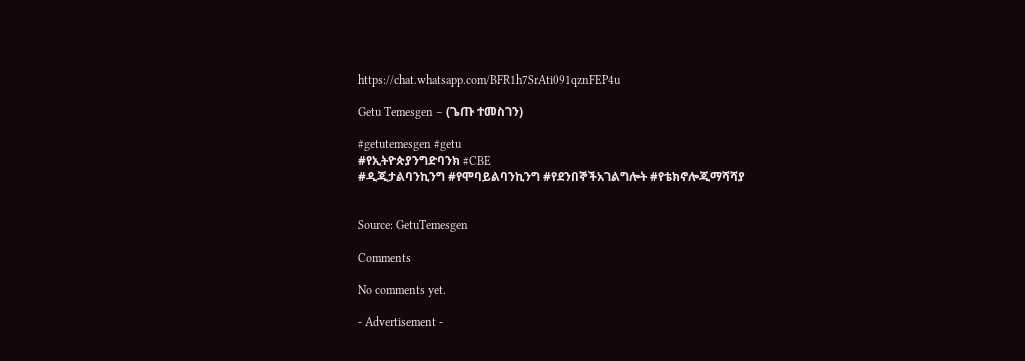https://chat.whatsapp.com/BFR1h7SrAti091qznFEP4u

Getu Temesgen – (ጌጡ ተመስገን)

#getutemesgen #getu
#የኢትዮጵያንግድባንክ #CBE
#ዲጂታልባንኪንግ #የሞባይልባንኪንግ #የደንበኞችአገልግሎት #የቴክኖሎጂማሻሻያ


Source: GetuTemesgen

Comments

No comments yet.

- Advertisement -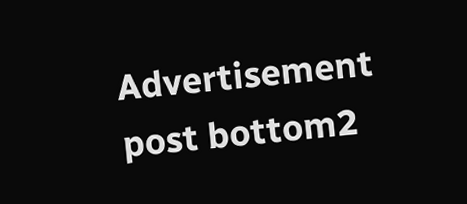Advertisement post bottom2